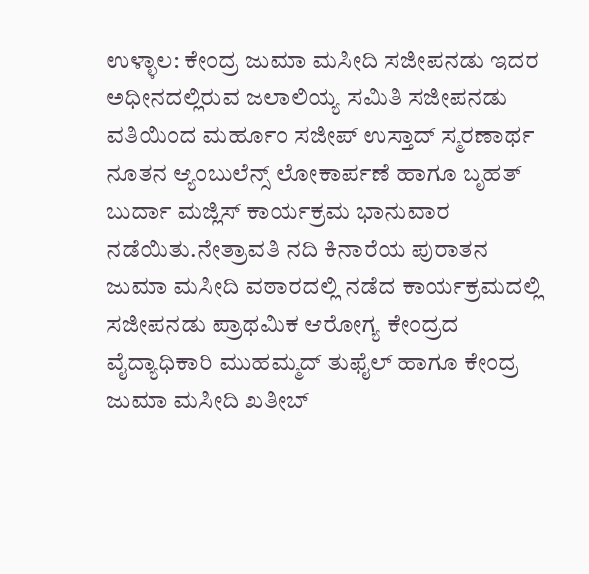ಉಳ್ಳಾಲ: ಕೇಂದ್ರ ಜುಮಾ ಮಸೀದಿ ಸಜೀಪನಡು ಇದರ ಅಧೀನದಲ್ಲಿರುವ ಜಲಾಲಿಯ್ಯ ಸಮಿತಿ ಸಜೀಪನಡು ವತಿಯಿಂದ ಮರ್ಹೂಂ ಸಜೀಪ್‌ ಉಸ್ತಾದ್‌ ಸ್ಮರಣಾರ್ಥ ನೂತನ ಆ್ಯಂಬುಲೆನ್ಸ್‌ ಲೋಕಾರ್ಪಣೆ ಹಾಗೂ ಬೃಹತ್‌ ಬುರ್ದಾ ಮಜ್ಲಿಸ್‌ ಕಾರ್ಯಕ್ರಮ ಭಾನುವಾರ ನಡೆಯಿತು.ನೇತ್ರಾವತಿ ನದಿ ಕಿನಾರೆಯ ಪುರಾತನ ಜುಮಾ ಮಸೀದಿ ವಠಾರದಲ್ಲಿ ನಡೆದ ಕಾರ್ಯಕ್ರಮದಲ್ಲಿ ಸಜೀಪನಡು ಪ್ರಾಥಮಿಕ ಆರೋಗ್ಯ ಕೇಂದ್ರದ ವೈದ್ಯಾಧಿಕಾರಿ ಮುಹಮ್ಮದ್‌ ತುಫೈಲ್‌ ಹಾಗೂ ಕೇಂದ್ರ ಜುಮಾ ಮಸೀದಿ ಖತೀಬ್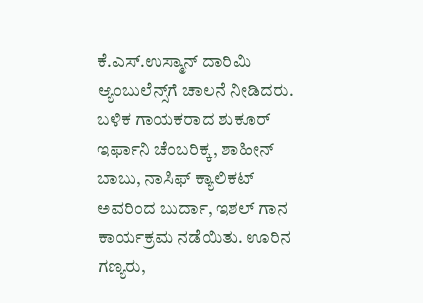ಕೆ.ಎಸ್‌.ಉಸ್ಮಾನ್‌ ದಾರಿಮಿ ಆ್ಯಂಬುಲೆನ್ಸ್‌ಗೆ ಚಾಲನೆ ನೀಡಿದರು. ಬಳಿಕ ಗಾಯಕರಾದ ಶುಕೂರ್‌ ಇರ್ಫಾನಿ ಚೆಂಬರಿಕ್ಕ, ಶಾಹೀನ್‌ ಬಾಬು, ನಾಸಿಫ್‌ ಕ್ಯಾಲಿಕಟ್‌ ಅವರಿಂದ ಬುರ್ದಾ, ಇಶಲ್‌ ಗಾನ ಕಾರ್ಯಕ್ರಮ ನಡೆಯಿತು. ಊರಿನ ಗಣ್ಯರು,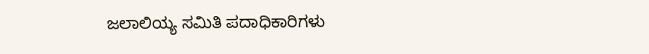ಜಲಾಲಿಯ್ಯ ಸಮಿತಿ ಪದಾಧಿಕಾರಿಗಳು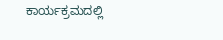ಕಾರ್ಯಕ್ರಮದಲ್ಲಿ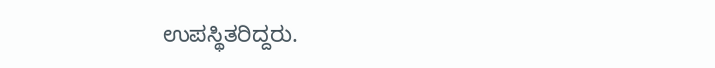ಉಪಸ್ಥಿತರಿದ್ದರು.